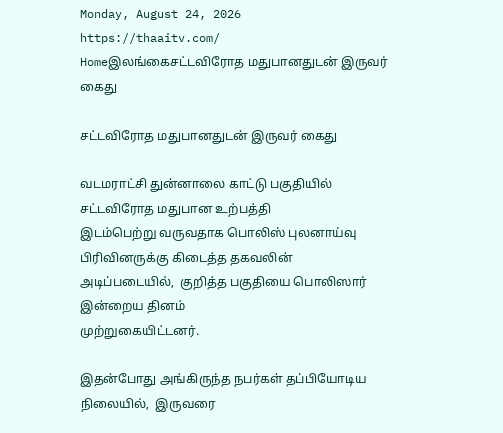Monday, August 24, 2026
https://thaaitv.com/
Homeஇலங்கைசட்டவிரோத மதுபானதுடன் இருவர் கைது

சட்டவிரோத மதுபானதுடன் இருவர் கைது

வடமராட்சி துன்னாலை காட்டு பகுதியில் சட்டவிரோத மதுபான உற்பத்தி
இடம்பெற்று வருவதாக பொலிஸ் புலனாய்வு பிரிவினருக்கு கிடைத்த தகவலின்
அடிப்படையில்,  குறித்த பகுதியை பொலிஸார் இன்றைய தினம்
முற்றுகையிட்டனர்.

இதன்போது அங்கிருந்த நபர்கள் தப்பியோடிய நிலையில்,  இருவரை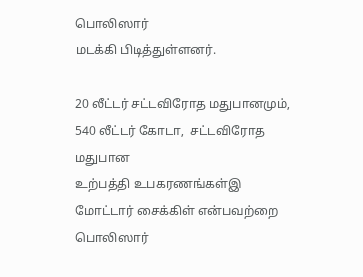பொலிஸார்
மடக்கி பிடித்துள்ளனர்.

20 லீட்டர் சட்டவிரோத மதுபானமும்,  540 லீட்டர் கோடா,  சட்டவிரோத மதுபான
உற்பத்தி உபகரணங்கள்இ மோட்டார் சைக்கிள் என்பவற்றை பொலிஸார்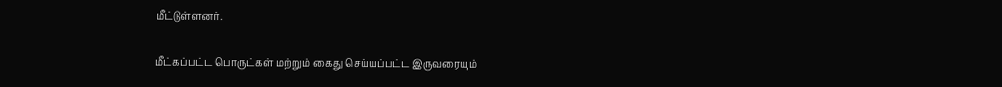மீட்டுள்ளனர்.

மீட்கப்பட்ட பொருட்கள் மற்றும் கைது செய்யப்பட்ட இருவரையும்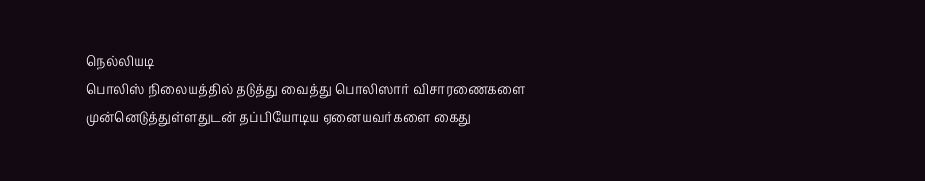நெல்லியடி
பொலிஸ் நிலையத்தில் தடுத்து வைத்து பொலிஸார் விசாரணைகளை
முன்னெடுத்துள்ளதுடன் தப்பியோடிய ஏனையவர்களை கைது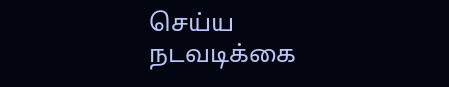செய்ய
நடவடிக்கை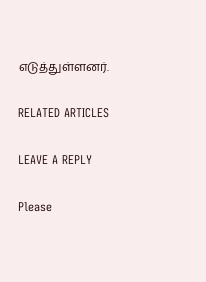எடுத்துள்ளனர்.

RELATED ARTICLES

LEAVE A REPLY

Please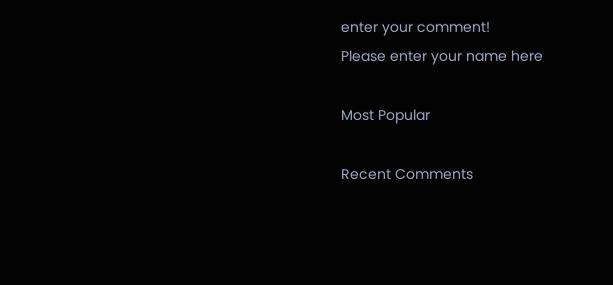enter your comment!
Please enter your name here

Most Popular

Recent Comments